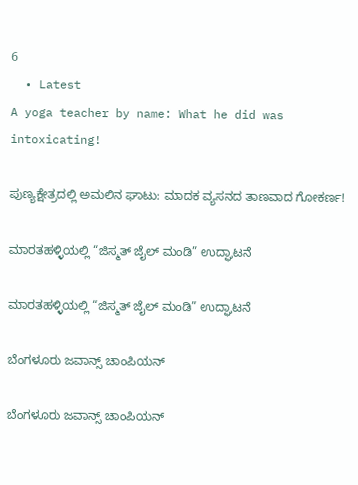6
  • Latest
A yoga teacher by name: What he did was intoxicating!

ಪುಣ್ಯಕ್ಷೇತ್ರದಲ್ಲಿ ಅಮಲಿನ ಘಾಟು: ಮಾದಕ ವ್ಯಸನದ ತಾಣವಾದ ಗೋಕರ್ಣ!

ಮಾರತಹಳ್ಳಿಯಲ್ಲಿ “ಜಿಸ್ಮತ್ ಜೈಲ್ ಮಂಡಿ” ಉದ್ಘಾಟನೆ

ಮಾರತಹಳ್ಳಿಯಲ್ಲಿ “ಜಿಸ್ಮತ್ ಜೈಲ್ ಮಂಡಿ” ಉದ್ಘಾಟನೆ

ಬೆಂಗಳೂರು ಜವಾನ್ಸ್ ಚಾಂಪಿಯನ್

ಬೆಂಗಳೂರು ಜವಾನ್ಸ್ ಚಾಂಪಿಯನ್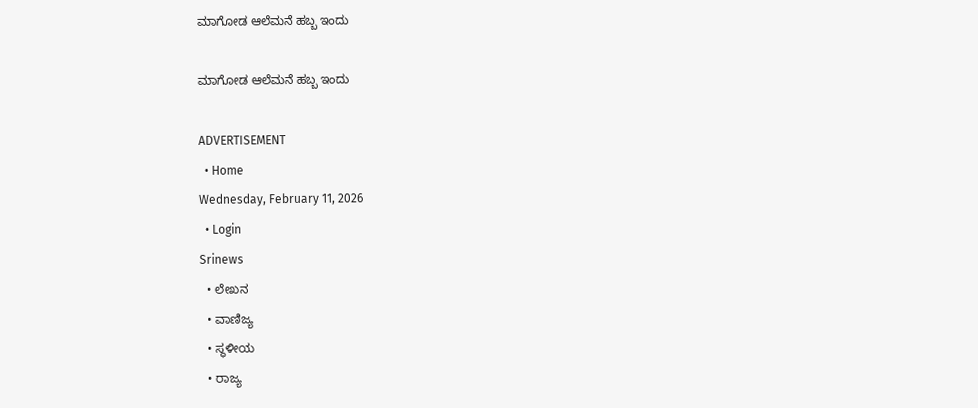ಮಾಗೋಡ ಆಲೆಮನೆ ಹಬ್ಬ ಇಂದು

ಮಾಗೋಡ ಆಲೆಮನೆ ಹಬ್ಬ ಇಂದು

ADVERTISEMENT
  • Home
Wednesday, February 11, 2026
  • Login
Srinews
  • ಲೇಖನ
  • ವಾಣಿಜ್ಯ
  • ಸ್ಥಳೀಯ
  • ರಾಜ್ಯ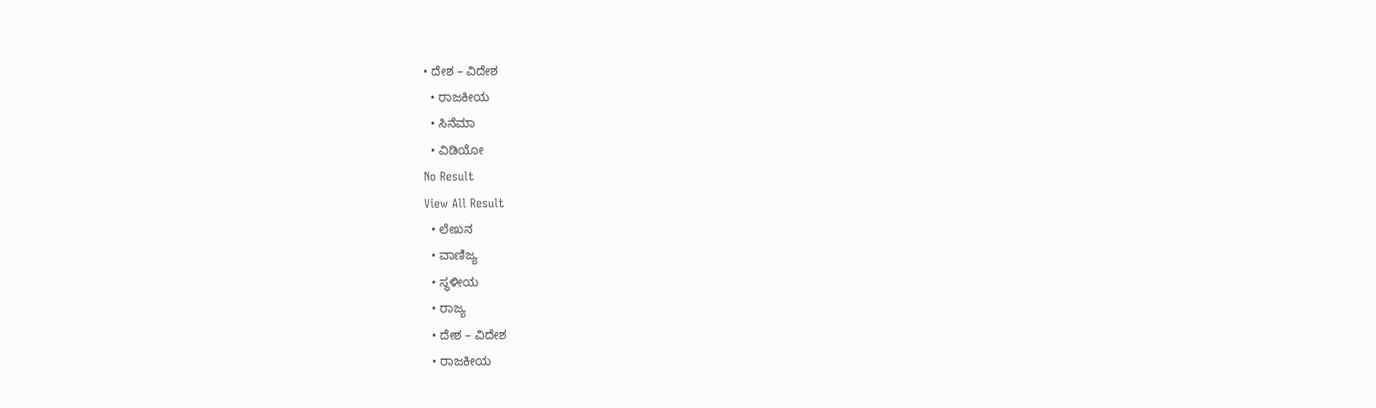• ದೇಶ – ವಿದೇಶ
  • ರಾಜಕೀಯ
  • ಸಿನೆಮಾ
  • ವಿಡಿಯೋ
No Result
View All Result
  • ಲೇಖನ
  • ವಾಣಿಜ್ಯ
  • ಸ್ಥಳೀಯ
  • ರಾಜ್ಯ
  • ದೇಶ – ವಿದೇಶ
  • ರಾಜಕೀಯ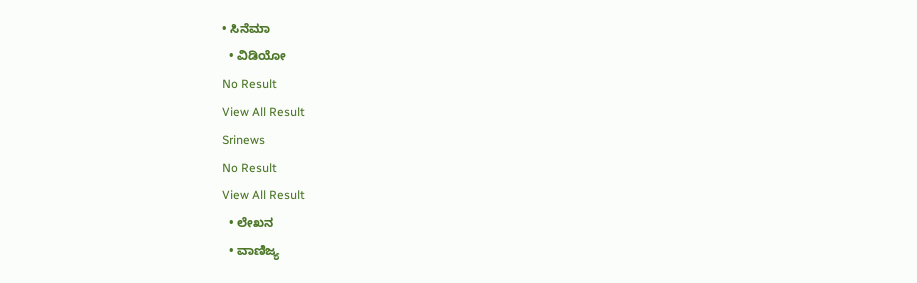• ಸಿನೆಮಾ
  • ವಿಡಿಯೋ
No Result
View All Result
Srinews
No Result
View All Result
  • ಲೇಖನ
  • ವಾಣಿಜ್ಯ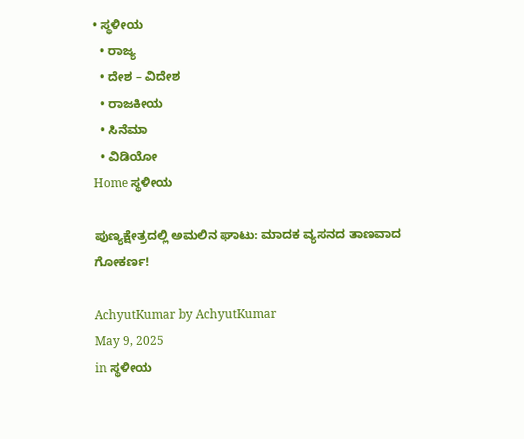• ಸ್ಥಳೀಯ
  • ರಾಜ್ಯ
  • ದೇಶ – ವಿದೇಶ
  • ರಾಜಕೀಯ
  • ಸಿನೆಮಾ
  • ವಿಡಿಯೋ
Home ಸ್ಥಳೀಯ

ಪುಣ್ಯಕ್ಷೇತ್ರದಲ್ಲಿ ಅಮಲಿನ ಘಾಟು: ಮಾದಕ ವ್ಯಸನದ ತಾಣವಾದ ಗೋಕರ್ಣ!

AchyutKumar by AchyutKumar
May 9, 2025
in ಸ್ಥಳೀಯ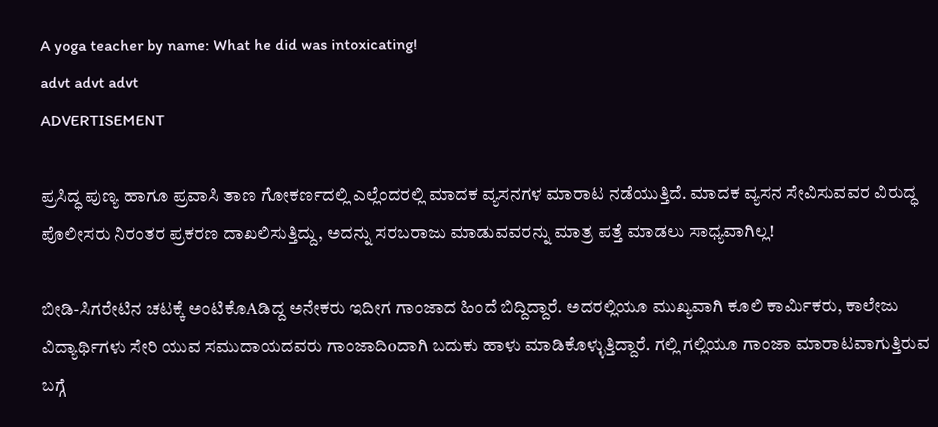A yoga teacher by name: What he did was intoxicating!
advt advt advt
ADVERTISEMENT

ಪ್ರಸಿದ್ಧ ಪುಣ್ಯ ಹಾಗೂ ಪ್ರವಾಸಿ ತಾಣ ಗೋಕರ್ಣದಲ್ಲಿ ಎಲ್ಲೆಂದರಲ್ಲಿ ಮಾದಕ ವ್ಯಸನಗಳ ಮಾರಾಟ ನಡೆಯುತ್ತಿದೆ. ಮಾದಕ ವ್ಯಸನ ಸೇವಿಸುವವರ ವಿರುದ್ಧ ಪೊಲೀಸರು ನಿರಂತರ ಪ್ರಕರಣ ದಾಖಲಿಸುತ್ತಿದ್ದು, ಅದನ್ನು ಸರಬರಾಜು ಮಾಡುವವರನ್ನು ಮಾತ್ರ ಪತ್ತೆ ಮಾಡಲು ಸಾಧ್ಯವಾಗಿಲ್ಲ!

ಬೀಡಿ-ಸಿಗರೇಟಿನ ಚಟಕ್ಕೆ ಅಂಟಿಕೊAಡಿದ್ದ ಅನೇಕರು ಇದೀಗ ಗಾಂಜಾದ ಹಿಂದೆ ಬಿದ್ದಿದ್ದಾರೆ. ಅದರಲ್ಲಿಯೂ ಮುಖ್ಯವಾಗಿ ಕೂಲಿ ಕಾರ್ಮಿಕರು, ಕಾಲೇಜು ವಿದ್ಯಾರ್ಥಿಗಳು ಸೇರಿ ಯುವ ಸಮುದಾಯದವರು ಗಾಂಜಾದಿoದಾಗಿ ಬದುಕು ಹಾಳು ಮಾಡಿಕೊಳ್ಳುತ್ತಿದ್ದಾರೆ. ಗಲ್ಲಿ ಗಲ್ಲಿಯೂ ಗಾಂಜಾ ಮಾರಾಟವಾಗುತ್ತಿರುವ ಬಗ್ಗೆ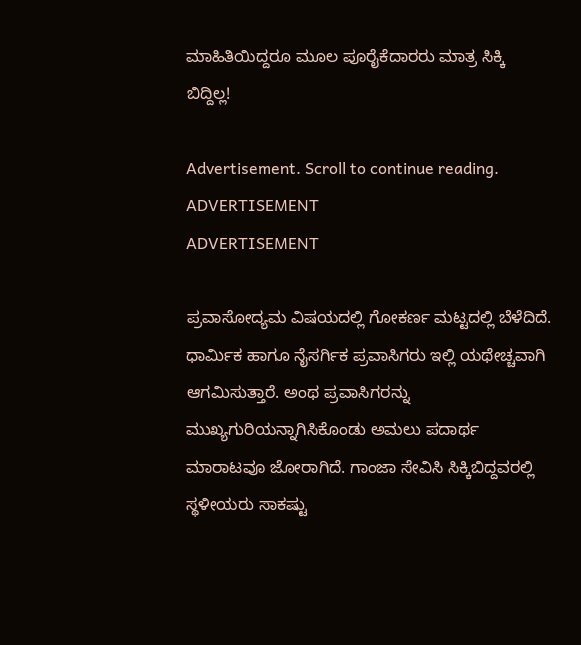ಮಾಹಿತಿಯಿದ್ದರೂ ಮೂಲ ಪೂರೈಕೆದಾರರು ಮಾತ್ರ ಸಿಕ್ಕಿ ಬಿದ್ದಿಲ್ಲ!

Advertisement. Scroll to continue reading.
ADVERTISEMENT
ADVERTISEMENT

ಪ್ರವಾಸೋದ್ಯಮ ವಿಷಯದಲ್ಲಿ ಗೋಕರ್ಣ ಮಟ್ಟದಲ್ಲಿ ಬೆಳೆದಿದೆ. ಧಾರ್ಮಿಕ ಹಾಗೂ ನೈಸರ್ಗಿಕ ಪ್ರವಾಸಿಗರು ಇಲ್ಲಿ ಯಥೇಚ್ಚವಾಗಿ ಆಗಮಿಸುತ್ತಾರೆ. ಅಂಥ ಪ್ರವಾಸಿಗರನ್ನು ಮುಖ್ಯಗುರಿಯನ್ನಾಗಿಸಿಕೊಂಡು ಅಮಲು ಪದಾರ್ಥ ಮಾರಾಟವೂ ಜೋರಾಗಿದೆ. ಗಾಂಜಾ ಸೇವಿಸಿ ಸಿಕ್ಕಿಬಿದ್ದವರಲ್ಲಿ ಸ್ಥಳೀಯರು ಸಾಕಷ್ಟು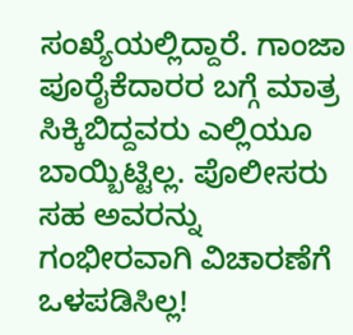ಸಂಖ್ಯೆಯಲ್ಲಿದ್ದಾರೆ. ಗಾಂಜಾ ಪೂರೈಕೆದಾರರ ಬಗ್ಗೆ ಮಾತ್ರ ಸಿಕ್ಕಿಬಿದ್ದವರು ಎಲ್ಲಿಯೂ ಬಾಯ್ಬಿಟ್ಟಿಲ್ಲ. ಪೊಲೀಸರು ಸಹ ಅವರನ್ನು ಗಂಭೀರವಾಗಿ ವಿಚಾರಣೆಗೆ ಒಳಪಡಿಸಿಲ್ಲ!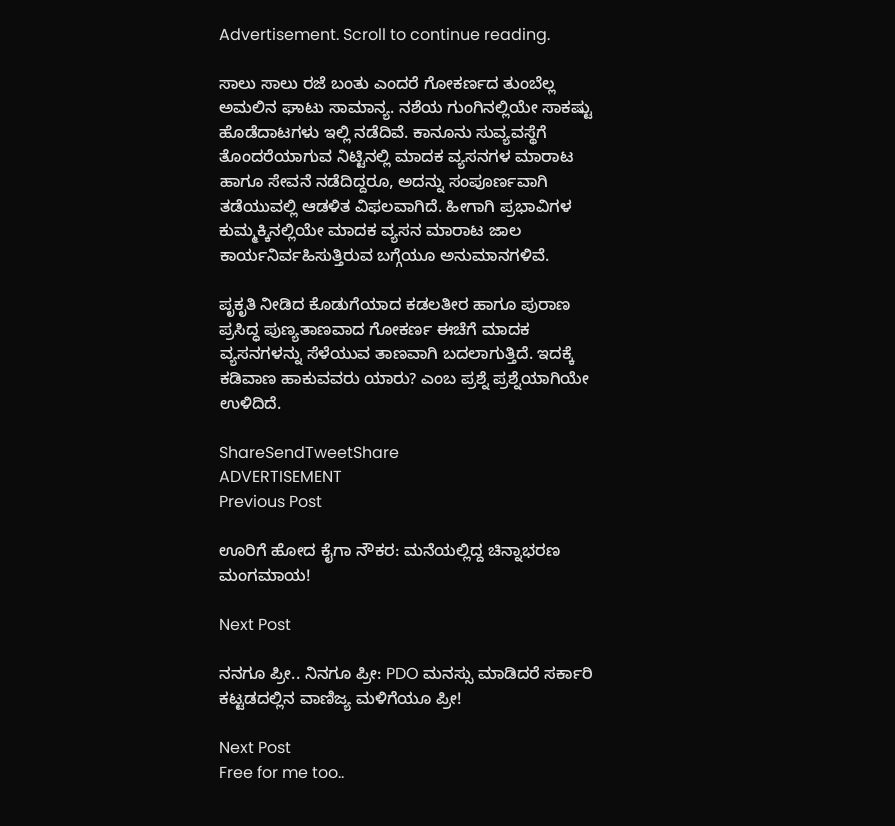Advertisement. Scroll to continue reading.

ಸಾಲು ಸಾಲು ರಜೆ ಬಂತು ಎಂದರೆ ಗೋಕರ್ಣದ ತುಂಬೆಲ್ಲ ಅಮಲಿನ ಘಾಟು ಸಾಮಾನ್ಯ. ನಶೆಯ ಗುಂಗಿನಲ್ಲಿಯೇ ಸಾಕಷ್ಟು ಹೊಡೆದಾಟಗಳು ಇಲ್ಲಿ ನಡೆದಿವೆ. ಕಾನೂನು ಸುವ್ಯವಸ್ಥೆಗೆ ತೊಂದರೆಯಾಗುವ ನಿಟ್ಟಿನಲ್ಲಿ ಮಾದಕ ವ್ಯಸನಗಳ ಮಾರಾಟ ಹಾಗೂ ಸೇವನೆ ನಡೆದಿದ್ದರೂ, ಅದನ್ನು ಸಂಪೂರ್ಣವಾಗಿ ತಡೆಯುವಲ್ಲಿ ಆಡಳಿತ ವಿಫಲವಾಗಿದೆ. ಹೀಗಾಗಿ ಪ್ರಭಾವಿಗಳ ಕುಮ್ಮಕ್ಕಿನಲ್ಲಿಯೇ ಮಾದಕ ವ್ಯಸನ ಮಾರಾಟ ಜಾಲ ಕಾರ್ಯನಿರ್ವಹಿಸುತ್ತಿರುವ ಬಗ್ಗೆಯೂ ಅನುಮಾನಗಳಿವೆ.

ಪೃಕೃತಿ ನೀಡಿದ ಕೊಡುಗೆಯಾದ ಕಡಲತೀರ ಹಾಗೂ ಪುರಾಣ ಪ್ರಸಿದ್ಧ ಪುಣ್ಯತಾಣವಾದ ಗೋಕರ್ಣ ಈಚೆಗೆ ಮಾದಕ ವ್ಯಸನಗಳನ್ನು ಸೆಳೆಯುವ ತಾಣವಾಗಿ ಬದಲಾಗುತ್ತಿದೆ. ಇದಕ್ಕೆ ಕಡಿವಾಣ ಹಾಕುವವರು ಯಾರು? ಎಂಬ ಪ್ರಶ್ನೆ ಪ್ರಶ್ನೆಯಾಗಿಯೇ ಉಳಿದಿದೆ.

ShareSendTweetShare
ADVERTISEMENT
Previous Post

ಊರಿಗೆ ಹೋದ ಕೈಗಾ ನೌಕರ: ಮನೆಯಲ್ಲಿದ್ದ ಚಿನ್ನಾಭರಣ ಮಂಗಮಾಯ!

Next Post

ನನಗೂ ಪ್ರೀ.. ನಿನಗೂ ಪ್ರೀ: PDO ಮನಸ್ಸು ಮಾಡಿದರೆ ಸರ್ಕಾರಿ ಕಟ್ಟಡದಲ್ಲಿನ ವಾಣಿಜ್ಯ ಮಳಿಗೆಯೂ ಪ್ರೀ!

Next Post
Free for me too..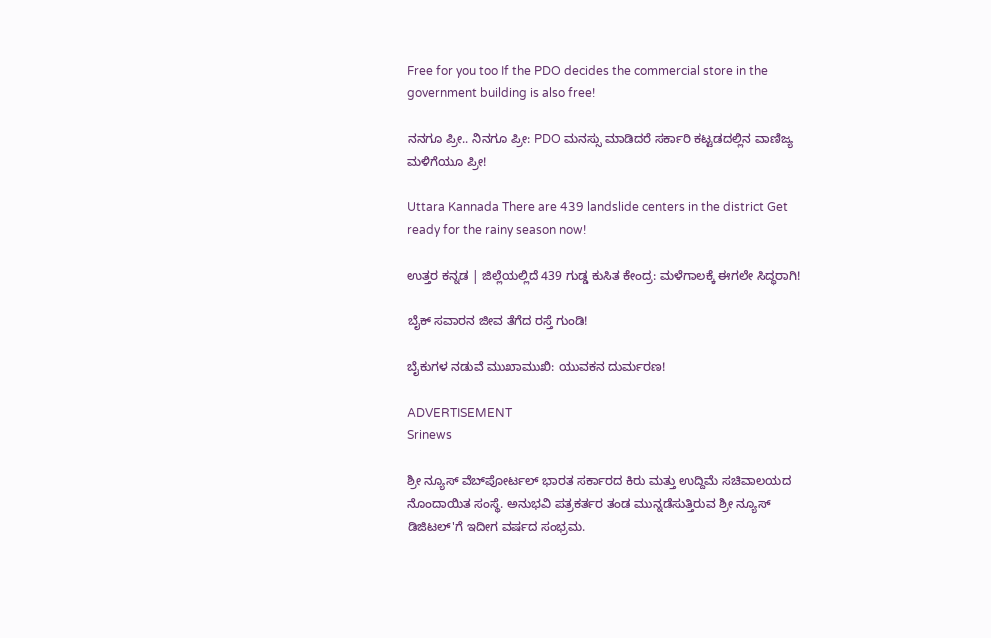Free for you too If the PDO decides the commercial store in the government building is also free!

ನನಗೂ ಪ್ರೀ.. ನಿನಗೂ ಪ್ರೀ: PDO ಮನಸ್ಸು ಮಾಡಿದರೆ ಸರ್ಕಾರಿ ಕಟ್ಟಡದಲ್ಲಿನ ವಾಣಿಜ್ಯ ಮಳಿಗೆಯೂ ಪ್ರೀ!

Uttara Kannada There are 439 landslide centers in the district Get ready for the rainy season now!

ಉತ್ತರ ಕನ್ನಡ | ಜಿಲ್ಲೆಯಲ್ಲಿದೆ 439 ಗುಡ್ಡ ಕುಸಿತ ಕೇಂದ್ರ: ಮಳೆಗಾಲಕ್ಕೆ ಈಗಲೇ ಸಿದ್ಧರಾಗಿ!

ಬೈಕ್ ಸವಾರನ ಜೀವ ತೆಗೆದ ರಸ್ತೆ ಗುಂಡಿ!

ಬೈಕುಗಳ ನಡುವೆ ಮುಖಾಮುಖಿ: ಯುವಕನ ದುರ್ಮರಣ!

ADVERTISEMENT
Srinews

ಶ್ರೀ ನ್ಯೂಸ್ ವೆಬ್‌ಪೋರ್ಟಲ್ ಭಾರತ ಸರ್ಕಾರದ ಕಿರು ಮತ್ತು ಉದ್ದಿಮೆ ಸಚಿವಾಲಯದ ನೊಂದಾಯಿತ ಸಂಸ್ಥೆ. ಅನುಭವಿ ಪತ್ರಕರ್ತರ ತಂಡ ಮುನ್ನಡೆಸುತ್ತಿರುವ ಶ್ರೀ ನ್ಯೂಸ್ ಡಿಜಿಟಲ್'ಗೆ ಇದೀಗ ವರ್ಷದ ಸಂಭ್ರಮ.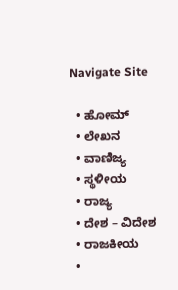Navigate Site

  • ಹೋಮ್
  • ಲೇಖನ
  • ವಾಣಿಜ್ಯ
  • ಸ್ಥಳೀಯ
  • ರಾಜ್ಯ
  • ದೇಶ – ವಿದೇಶ
  • ರಾಜಕೀಯ
  •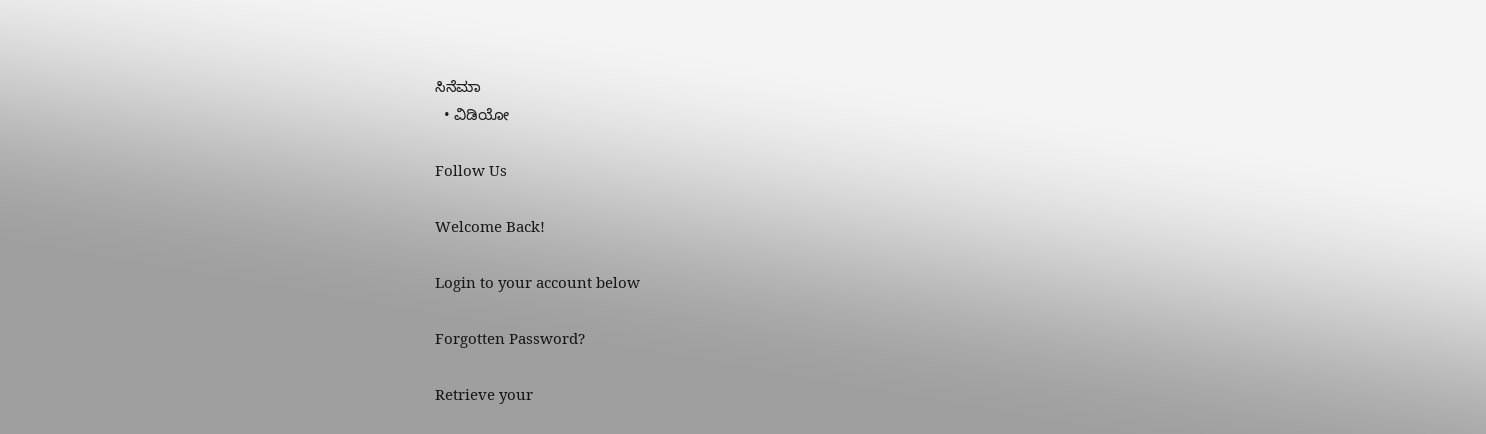ಸಿನೆಮಾ
  • ವಿಡಿಯೋ

Follow Us

Welcome Back!

Login to your account below

Forgotten Password?

Retrieve your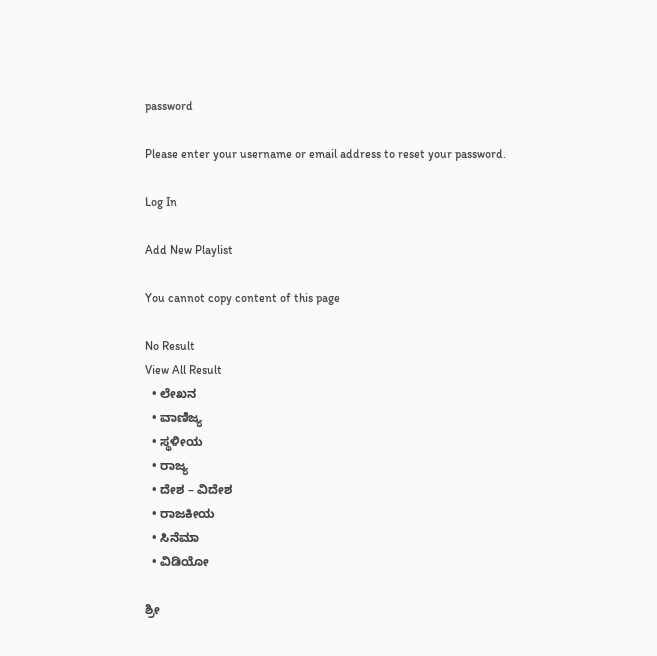password

Please enter your username or email address to reset your password.

Log In

Add New Playlist

You cannot copy content of this page

No Result
View All Result
  • ಲೇಖನ
  • ವಾಣಿಜ್ಯ
  • ಸ್ಥಳೀಯ
  • ರಾಜ್ಯ
  • ದೇಶ – ವಿದೇಶ
  • ರಾಜಕೀಯ
  • ಸಿನೆಮಾ
  • ವಿಡಿಯೋ

ಶ್ರೀ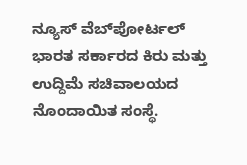ನ್ಯೂಸ್ ವೆಬ್‌ಪೋರ್ಟಲ್ ಭಾರತ ಸರ್ಕಾರದ ಕಿರು ಮತ್ತು ಉದ್ದಿಮೆ ಸಚಿವಾಲಯದ ನೊಂದಾಯಿತ ಸಂಸ್ಥೆ.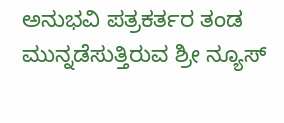ಅನುಭವಿ ಪತ್ರಕರ್ತರ ತಂಡ ಮುನ್ನಡೆಸುತ್ತಿರುವ ಶ್ರೀ ನ್ಯೂಸ್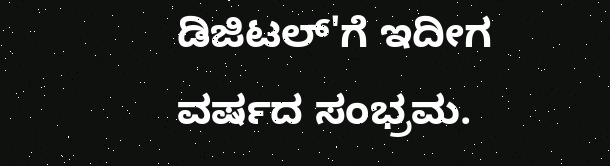ಡಿಜಿಟಲ್'ಗೆ ಇದೀಗ ವರ್ಷದ ಸಂಭ್ರಮ.